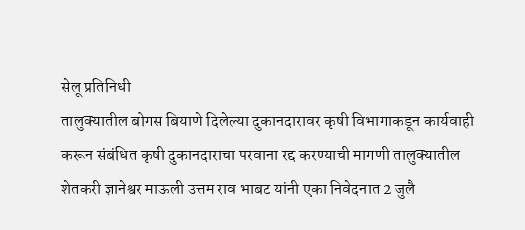सेलू प्रतिनिधी
तालुक्यातील बोगस बियाणे दिलेल्या दुकानदारावर कृषी विभागाकडून कार्यवाही करून संबंधित कृषी दुकानदाराचा परवाना रद्द करण्याची मागणी तालुक्यातील शेतकरी ज्ञानेश्वर माऊली उत्तम राव भाबट यांनी एका निवेदनात 2 जुलै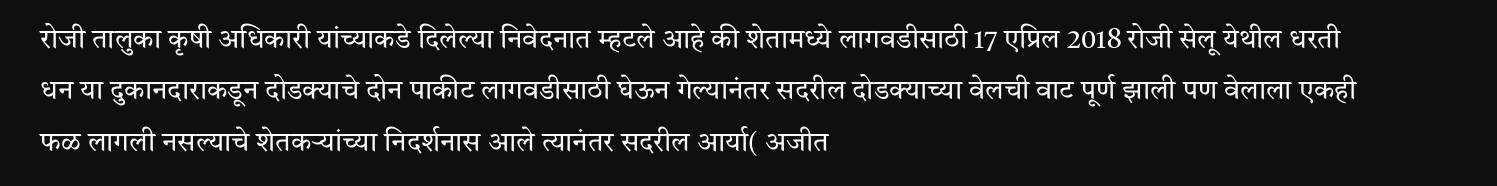रोजी तालुका कृषी अधिकारी यांच्याकडे दिलेल्या निवेदनात म्हटले आहे की शेतामध्ये लागवडीसाठी 17 एप्रिल 2018 रोजी सेलू येथील धरती धन या दुकानदाराकडून दोडक्याचे दोन पाकीट लागवडीसाठी घेऊन गेल्यानंतर सदरील दोडक्याच्या वेलची वाट पूर्ण झाली पण वेलाला एकही फळ लागली नसल्याचे शेतकऱ्यांच्या निदर्शनास आले त्यानंतर सदरील आर्या( अजीत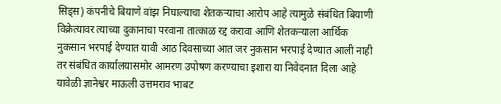सिड्स) कंपनीचे बियाणे वांझ निघाल्याचा शेतकऱ्याचा आरोप आहे त्यामुळे संबंधित बियाणी विक्रेत्यावर त्याच्या दुकानाचा परवाना तात्काळ रद्द करावा आणि शेतकऱ्याला आर्थिक नुकसान भरपाई देण्यात यावी आठ दिवसाच्या आत जर नुकसान भरपाई देण्यात आली नाही तर संबंधित कार्यालयासमोर आमरण उपोषण करण्याचा इशारा या निवेदनात दिला आहे यावेळी ज्ञानेश्वर माऊली उत्तमराव भाबट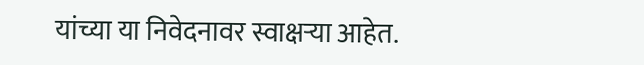यांच्या या निवेदनावर स्वाक्षऱ्या आहेत.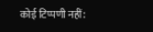कोई टिप्पणी नहीं: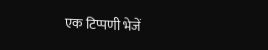एक टिप्पणी भेजें